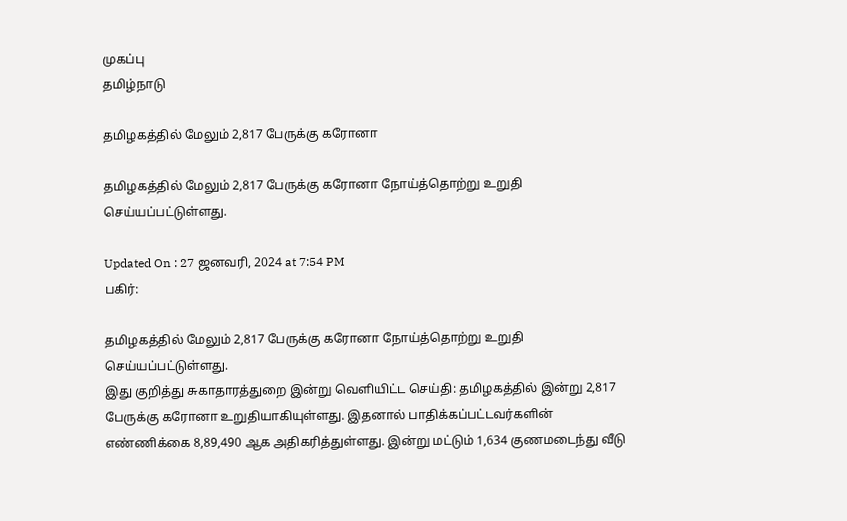முகப்பு
தமிழ்நாடு

தமிழகத்தில் மேலும் 2,817 பேருக்கு கரோனா

தமிழகத்தில் மேலும் 2,817 பேருக்கு கரோனா நோய்த்தொற்று உறுதி செய்யப்பட்டுள்ளது.

Updated On : 27 ஜனவரி, 2024 at 7:54 PM
பகிர்:

தமிழகத்தில் மேலும் 2,817 பேருக்கு கரோனா நோய்த்தொற்று உறுதி செய்யப்பட்டுள்ளது.
இது குறித்து சுகாதாரத்துறை இன்று வெளியிட்ட செய்தி: தமிழகத்தில் இன்று 2,817 பேருக்கு கரோனா உறுதியாகியுள்ளது. இதனால் பாதிக்கப்பட்டவர்களின் எண்ணிக்கை 8,89,490 ஆக அதிகரித்துள்ளது. இன்று மட்டும் 1,634 குணமடைந்து வீடு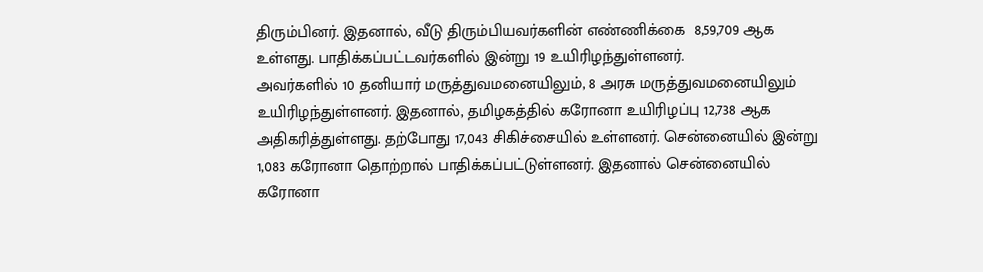திரும்பினர். இதனால், வீடு திரும்பியவர்களின் எண்ணிக்கை  8,59,709 ஆக உள்ளது. பாதிக்கப்பட்டவர்களில் இன்று 19 உயிரிழந்துள்ளனர்.
அவர்களில் 10 தனியார் மருத்துவமனையிலும், 8 அரசு மருத்துவமனையிலும் உயிரிழந்துள்ளனர். இதனால், தமிழகத்தில் கரோனா உயிரிழப்பு 12,738 ஆக அதிகரித்துள்ளது. தற்போது 17,043 சிகிச்சையில் உள்ளனர். சென்னையில் இன்று 1,083 கரோனா தொற்றால் பாதிக்கப்பட்டுள்ளனர். இதனால் சென்னையில் கரோனா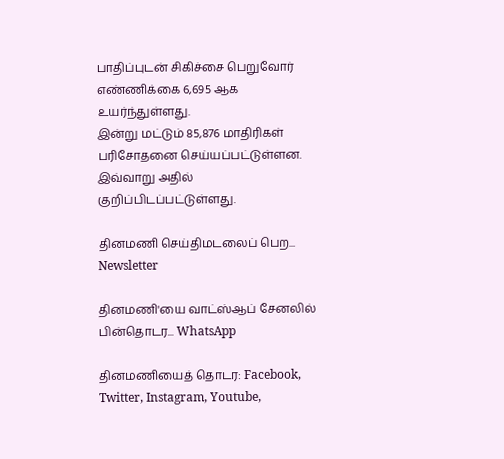பாதிப்புடன் சிகிச்சை பெறுவோர் எண்ணிக்கை 6,695 ஆக உயர்ந்துள்ளது.
இன்று மட்டும் 85,876 மாதிரிகள் பரிசோதனை செய்யப்பட்டுள்ளன. இவ்வாறு அதில் குறிப்பிடப்பட்டுள்ளது.

தினமணி செய்திமடலைப் பெற... Newsletter

தினமணி'யை வாட்ஸ்ஆப் சேனலில் பின்தொடர... WhatsApp

தினமணியைத் தொடர: Facebook, Twitter, Instagram, Youtube,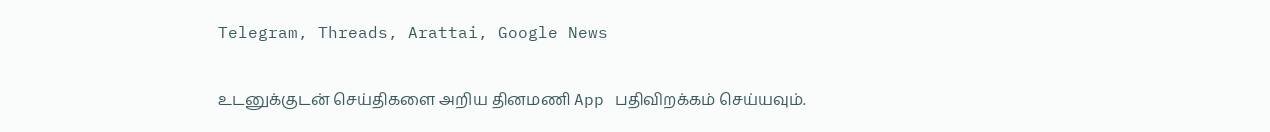Telegram, Threads, Arattai, Google News

உடனுக்குடன் செய்திகளை அறிய தினமணி App பதிவிறக்கம் செய்யவும்.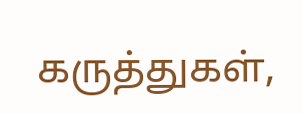கருத்துகள்,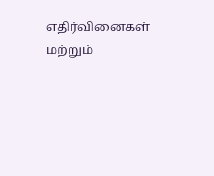எதிர்வினைகள் மற்றும்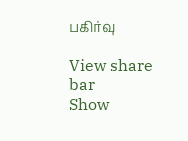பகிர்வு

View share bar
Show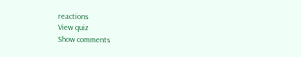reactions
View quiz
Show comments